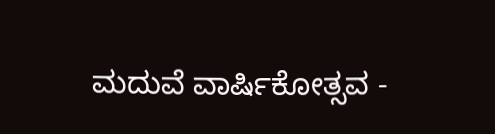ಮದುವೆ ವಾರ್ಷಿಕೋತ್ಸವ -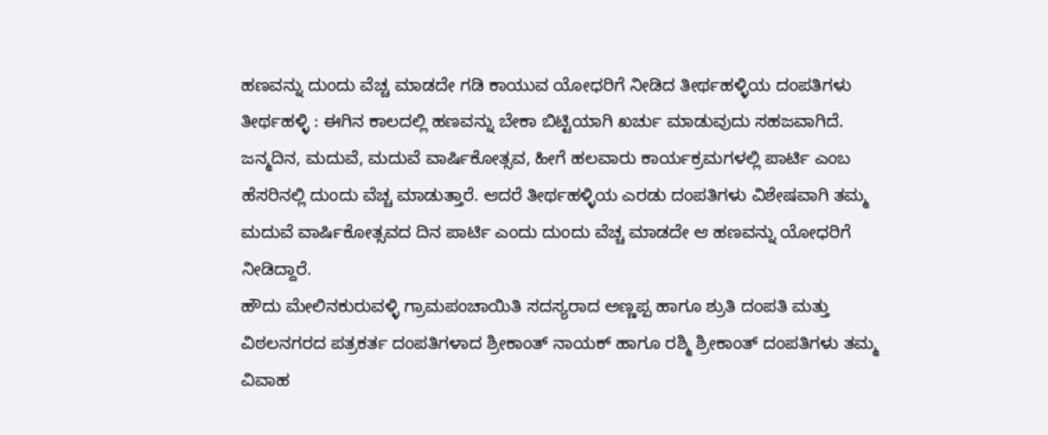ಹಣವನ್ನು ದುಂದು ವೆಚ್ಚ ಮಾಡದೇ ಗಡಿ ಕಾಯುವ ಯೋಧರಿಗೆ ನೀಡಿದ ತೀರ್ಥಹಳ್ಳಿಯ ದಂಪತಿಗಳು
ತೀರ್ಥಹಳ್ಳಿ : ಈಗಿನ ಕಾಲದಲ್ಲಿ ಹಣವನ್ನು ಬೇಕಾ ಬಿಟ್ಟಿಯಾಗಿ ಖರ್ಚು ಮಾಡುವುದು ಸಹಜವಾಗಿದೆ. ಜನ್ಮದಿನ, ಮದುವೆ, ಮದುವೆ ವಾರ್ಷಿಕೋತ್ಸವ, ಹೀಗೆ ಹಲವಾರು ಕಾರ್ಯಕ್ರಮಗಳಲ್ಲಿ ಪಾರ್ಟಿ ಎಂಬ ಹೆಸರಿನಲ್ಲಿ ದುಂದು ವೆಚ್ಚ ಮಾಡುತ್ತಾರೆ. ಆದರೆ ತೀರ್ಥಹಳ್ಳಿಯ ಎರಡು ದಂಪತಿಗಳು ವಿಶೇಷವಾಗಿ ತಮ್ಮ ಮದುವೆ ವಾರ್ಷಿಕೋತ್ಸವದ ದಿನ ಪಾರ್ಟಿ ಎಂದು ದುಂದು ವೆಚ್ಚ ಮಾಡದೇ ಆ ಹಣವನ್ನು ಯೋಧರಿಗೆ ನೀಡಿದ್ದಾರೆ.
ಹೌದು ಮೇಲಿನಕುರುವಳ್ಳಿ ಗ್ರಾಮಪಂಚಾಯಿತಿ ಸದಸ್ಯರಾದ ಅಣ್ಣಪ್ಪ ಹಾಗೂ ಶ್ರುತಿ ದಂಪತಿ ಮತ್ತು ವಿಠಲನಗರದ ಪತ್ರಕರ್ತ ದಂಪತಿಗಳಾದ ಶ್ರೀಕಾಂತ್ ನಾಯಕ್ ಹಾಗೂ ರಶ್ಮಿ ಶ್ರೀಕಾಂತ್ ದಂಪತಿಗಳು ತಮ್ಮ ವಿವಾಹ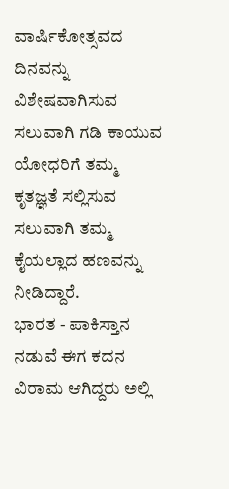ವಾರ್ಷಿಕೋತ್ಸವದ ದಿನವನ್ನು ವಿಶೇಷವಾಗಿಸುವ ಸಲುವಾಗಿ ಗಡಿ ಕಾಯುವ ಯೋಧರಿಗೆ ತಮ್ಮ ಕೃತಜ್ಞತೆ ಸಲ್ಲಿಸುವ ಸಲುವಾಗಿ ತಮ್ಮ ಕೈಯಲ್ಲಾದ ಹಣವನ್ನು ನೀಡಿದ್ದಾರೆ.
ಭಾರತ - ಪಾಕಿಸ್ತಾನ ನಡುವೆ ಈಗ ಕದನ ವಿರಾಮ ಆಗಿದ್ದರು ಅಲ್ಲಿ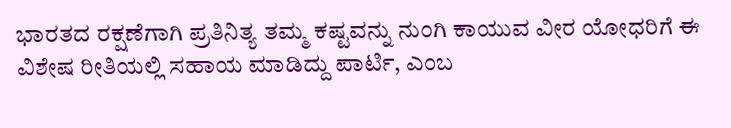ಭಾರತದ ರಕ್ಷಣೆಗಾಗಿ ಪ್ರತಿನಿತ್ಯ ತಮ್ಮ ಕಷ್ಟವನ್ನು ನುಂಗಿ ಕಾಯುವ ವೀರ ಯೋಧರಿಗೆ ಈ ವಿಶೇಷ ರೀತಿಯಲ್ಲಿ ಸಹಾಯ ಮಾಡಿದ್ದು ಪಾರ್ಟಿ, ಎಂಬ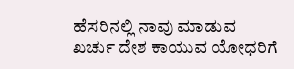ಹೆಸರಿನಲ್ಲಿ ನಾವು ಮಾಡುವ ಖರ್ಚು ದೇಶ ಕಾಯುವ ಯೋಧರಿಗೆ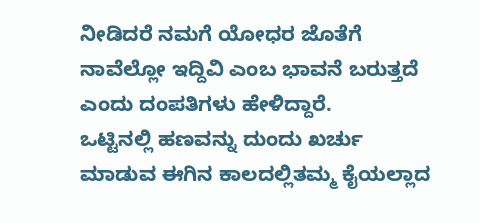ನೀಡಿದರೆ ನಮಗೆ ಯೋಧರ ಜೊತೆಗೆ ನಾವೆಲ್ಲೋ ಇದ್ದಿವಿ ಎಂಬ ಭಾವನೆ ಬರುತ್ತದೆ ಎಂದು ದಂಪತಿಗಳು ಹೇಳಿದ್ದಾರೆ.
ಒಟ್ಟಿನಲ್ಲಿ ಹಣವನ್ನು ದುಂದು ಖರ್ಚು ಮಾಡುವ ಈಗಿನ ಕಾಲದಲ್ಲಿತಮ್ಮ ಕೈಯಲ್ಲಾದ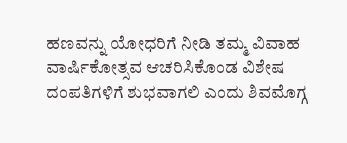ಹಣವನ್ನು ಯೋಧರಿಗೆ ನೀಡಿ ತಮ್ಮ ವಿವಾಹ ವಾರ್ಷಿಕೋತ್ಸವ ಆಚರಿಸಿಕೊಂಡ ವಿಶೇಷ ದಂಪತಿಗಳಿಗೆ ಶುಭವಾಗಲಿ ಎಂದು ಶಿವಮೊಗ್ಗ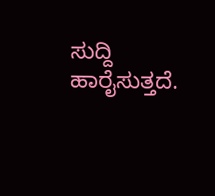ಸುದ್ದಿ ಹಾರೈಸುತ್ತದೆ.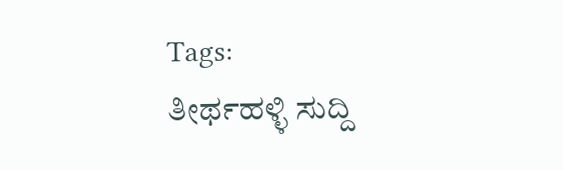Tags:
ತೀರ್ಥಹಳ್ಳಿ ಸುದ್ದಿ